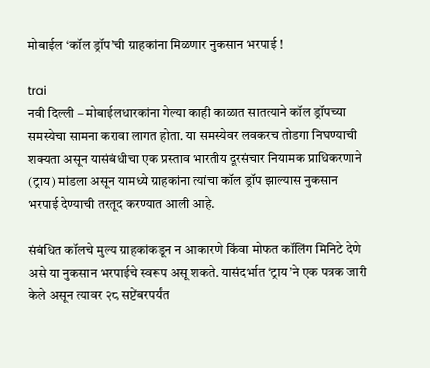मोबाईल ‘कॉल ड्रॉप’ची ग्राहकांना मिळणार नुकसान भरपाई !

trai
नवी दिल्ली – मोबाईलधारकांना गेल्या काही काळात सातत्याने कॉल ड्रॉपच्या समस्येचा सामना करावा लागत होता. या समस्येवर लवकरच तोडगा निघण्याची शक्यता असून यासंबंधीचा एक प्रस्ताव भारतीय दूरसंचार नियामक प्राधिकरणाने (ट्राय) मांडला असून यामध्ये ग्राहकांना त्यांचा कॉल ड्रॉप झाल्यास नुकसान भरपाई देण्याची तरतूद करण्यात आली आहे.

संबंधित कॉलचे मुल्य ग्राहकांकडून न आकारणे किंवा मोफत कॉलिंग मिनिटे देणे असे या नुकसान भरपाईचे स्वरूप असू शकते. यासंदर्भात ‘ट्राय’ने एक पत्रक जारी केले असून त्यावर २८ सप्टेंबरपर्यंत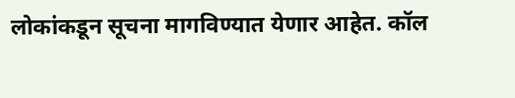लोकांकडून सूचना मागविण्यात येणार आहेत. कॉल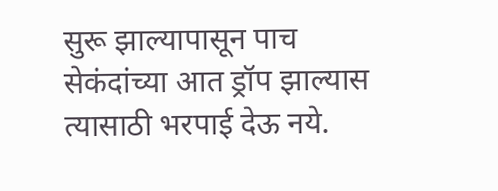सुरू झाल्यापासून पाच सेकंदांच्या आत ड्रॉप झाल्यास त्यासाठी भरपाई देऊ नये.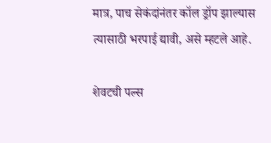मात्र, पाच सेकंदांनंतर कॉल ड्रॉप झाल्यास त्यासाठी भरपाई द्यावी, असे म्हटले आहे.

शेवटची पल्स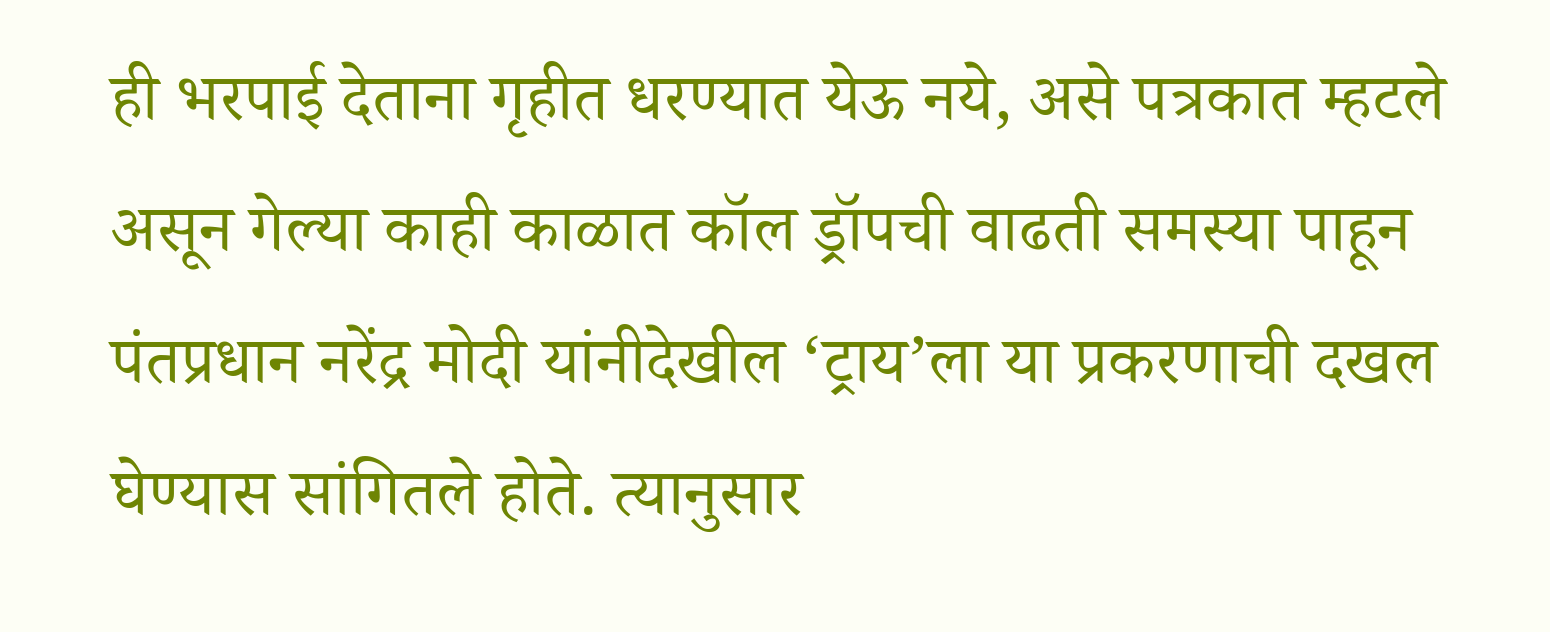ही भरपाई देताना गृहीत धरण्यात येऊ नये, असे पत्रकात म्हटले असून गेल्या काही काळात कॉल ड्रॉपची वाढती समस्या पाहून पंतप्रधान नरेंद्र मोदी यांनीदेखील ‘ट्राय’ला या प्रकरणाची दखल घेण्यास सांगितले होते. त्यानुसार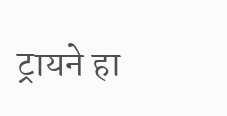ट्रायने हा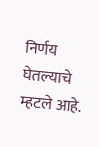निर्णय घेतल्याचे म्हटले आहे.